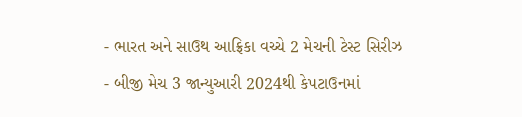- ભારત અને સાઉથ આફ્રિકા વચ્ચે 2 મેચની ટેસ્ટ સિરીઝ
- બીજી મેચ 3 જાન્યુઆરી 2024થી કેપટાઉનમાં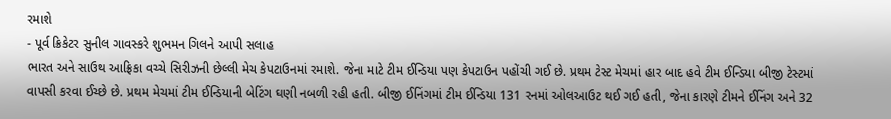રમાશે
- પૂર્વ ક્રિકેટર સુનીલ ગાવસ્કરે શુભમન ગિલને આપી સલાહ
ભારત અને સાઉથ આફ્રિકા વચ્ચે સિરીઝની છેલ્લી મેચ કેપટાઉનમાં રમાશે. જેના માટે ટીમ ઈન્ડિયા પણ કેપટાઉન પહોંચી ગઈ છે. પ્રથમ ટેસ્ટ મેચમાં હાર બાદ હવે ટીમ ઈન્ડિયા બીજી ટેસ્ટમાં વાપસી કરવા ઈચ્છે છે. પ્રથમ મેચમાં ટીમ ઈન્ડિયાની બેટિંગ ઘણી નબળી રહી હતી. બીજી ઈનિંગમાં ટીમ ઈન્ડિયા 131 રનમાં ઓલઆઉટ થઈ ગઈ હતી, જેના કારણે ટીમને ઈનિંગ અને 32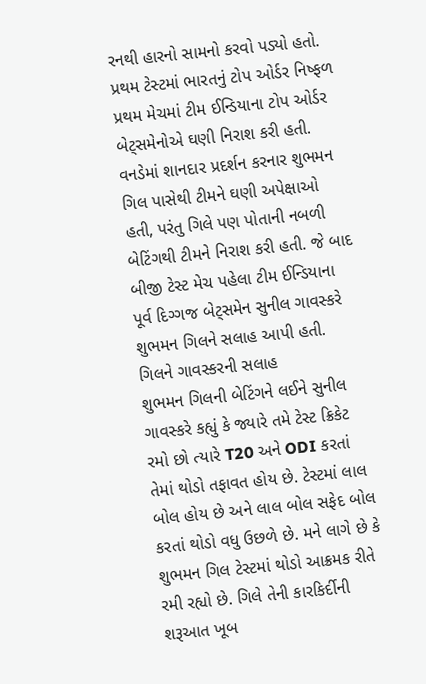રનથી હારનો સામનો કરવો પડ્યો હતો.
પ્રથમ ટેસ્ટમાં ભારતનું ટોપ ઓર્ડર નિષ્ફળ
પ્રથમ મેચમાં ટીમ ઈન્ડિયાના ટોપ ઓર્ડર બેટ્સમેનોએ ઘણી નિરાશ કરી હતી. વનડેમાં શાનદાર પ્રદર્શન કરનાર શુભમન ગિલ પાસેથી ટીમને ઘણી અપેક્ષાઓ હતી, પરંતુ ગિલે પણ પોતાની નબળી બેટિંગથી ટીમને નિરાશ કરી હતી. જે બાદ બીજી ટેસ્ટ મેચ પહેલા ટીમ ઈન્ડિયાના પૂર્વ દિગ્ગજ બેટ્સમેન સુનીલ ગાવસ્કરે શુભમન ગિલને સલાહ આપી હતી.
ગિલને ગાવસ્કરની સલાહ
શુભમન ગિલની બેટિંગને લઈને સુનીલ ગાવસ્કરે કહ્યું કે જ્યારે તમે ટેસ્ટ ક્રિકેટ રમો છો ત્યારે T20 અને ODI કરતાં તેમાં થોડો તફાવત હોય છે. ટેસ્ટમાં લાલ બોલ હોય છે અને લાલ બોલ સફેદ બોલ કરતાં થોડો વધુ ઉછળે છે. મને લાગે છે કે શુભમન ગિલ ટેસ્ટમાં થોડો આક્રમક રીતે રમી રહ્યો છે. ગિલે તેની કારકિર્દીની શરૂઆત ખૂબ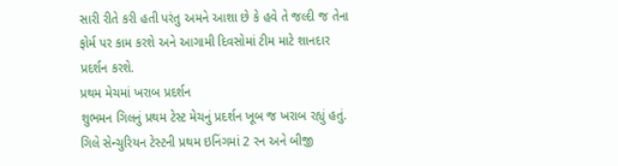સારી રીતે કરી હતી પરંતુ અમને આશા છે કે હવે તે જલ્દી જ તેના ફોર્મ પર કામ કરશે અને આગામી દિવસોમાં ટીમ માટે શાનદાર પ્રદર્શન કરશે.
પ્રથમ મેચમાં ખરાબ પ્રદર્શન
શુભમન ગિલનું પ્રથમ ટેસ્ટ મેચનું પ્રદર્શન ખૂબ જ ખરાબ રહ્યું હતું. ગિલે સેન્ચુરિયન ટેસ્ટની પ્રથમ ઇનિંગમાં 2 રન અને બીજી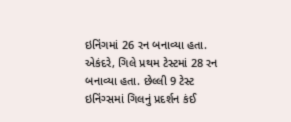ઇનિંગમાં 26 રન બનાવ્યા હતા. એકંદરે, ગિલે પ્રથમ ટેસ્ટમાં 28 રન બનાવ્યા હતા. છેલ્લી 9 ટેસ્ટ ઇનિંગ્સમાં ગિલનું પ્રદર્શન કંઈ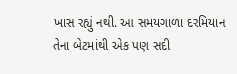ખાસ રહ્યું નથી. આ સમયગાળા દરમિયાન તેના બેટમાંથી એક પણ સદી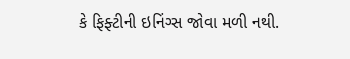કે ફિફ્ટીની ઇનિંગ્સ જોવા મળી નથી.